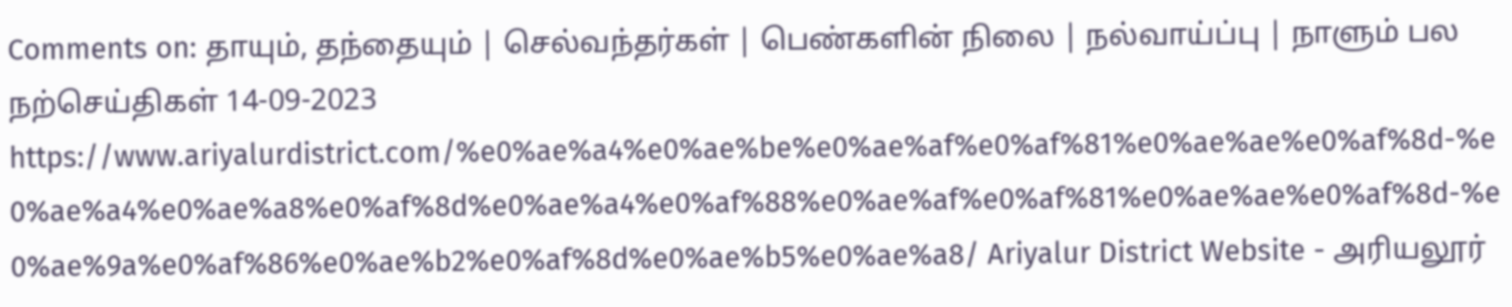Comments on: தாயும், தந்தையும் | செல்வந்தர்கள் | பெண்களின் நிலை | நல்வாய்ப்பு | நாளும் பல நற்செய்திகள் 14-09-2023 https://www.ariyalurdistrict.com/%e0%ae%a4%e0%ae%be%e0%ae%af%e0%af%81%e0%ae%ae%e0%af%8d-%e0%ae%a4%e0%ae%a8%e0%af%8d%e0%ae%a4%e0%af%88%e0%ae%af%e0%af%81%e0%ae%ae%e0%af%8d-%e0%ae%9a%e0%af%86%e0%ae%b2%e0%af%8d%e0%ae%b5%e0%ae%a8/ Ariyalur District Website - அரியலூர்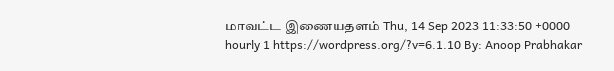மாவட்ட இணையதளம் Thu, 14 Sep 2023 11:33:50 +0000 hourly 1 https://wordpress.org/?v=6.1.10 By: Anoop Prabhakar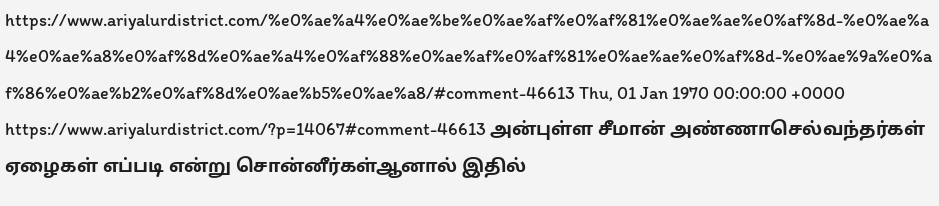https://www.ariyalurdistrict.com/%e0%ae%a4%e0%ae%be%e0%ae%af%e0%af%81%e0%ae%ae%e0%af%8d-%e0%ae%a4%e0%ae%a8%e0%af%8d%e0%ae%a4%e0%af%88%e0%ae%af%e0%af%81%e0%ae%ae%e0%af%8d-%e0%ae%9a%e0%af%86%e0%ae%b2%e0%af%8d%e0%ae%b5%e0%ae%a8/#comment-46613 Thu, 01 Jan 1970 00:00:00 +0000 https://www.ariyalurdistrict.com/?p=14067#comment-46613 அன்புள்ள சீமான் அண்ணாசெல்வந்தர்கள் ஏழைகள் எப்படி என்று சொன்னீர்கள்ஆனால் இதில்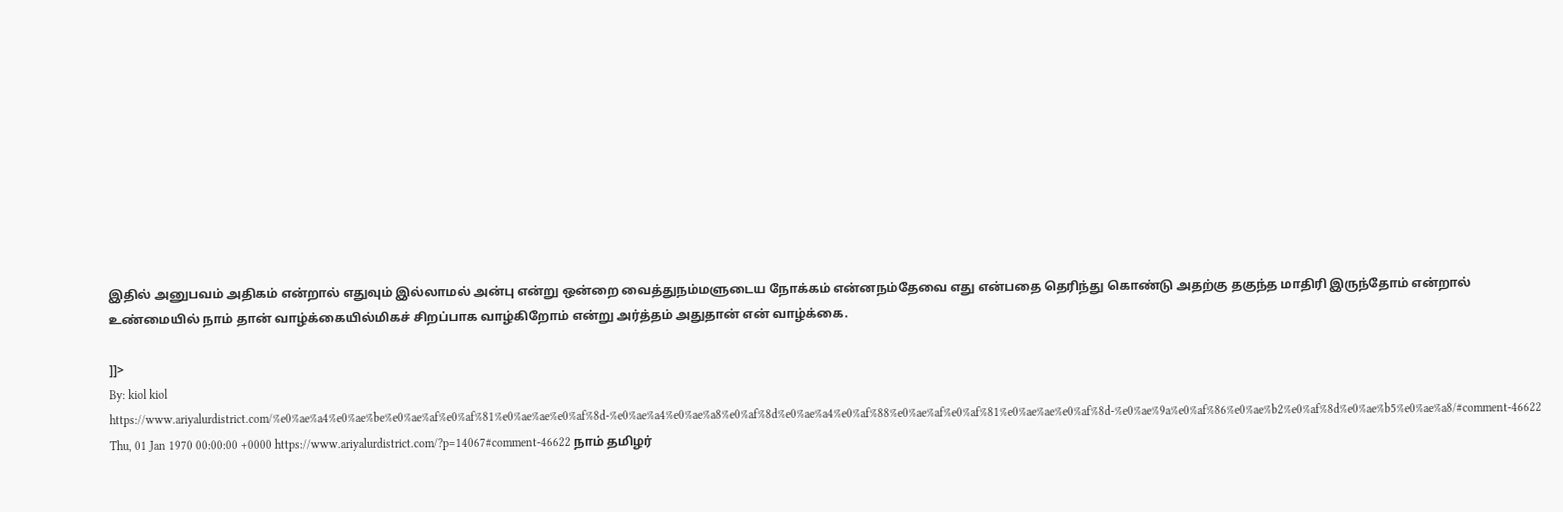இதில் அனுபவம் அதிகம் என்றால் எதுவும் இல்லாமல் அன்பு என்று ஒன்றை வைத்துநம்மளுடைய நோக்கம் என்னநம்தேவை எது என்பதை தெரிந்து கொண்டு அதற்கு தகுந்த மாதிரி இருந்தோம் என்றால் உண்மையில் நாம் தான் வாழ்க்கையில்மிகச் சிறப்பாக வாழ்கிறோம் என்று அர்த்தம் அதுதான் என் வாழ்க்கை.

]]>
By: kiol kiol https://www.ariyalurdistrict.com/%e0%ae%a4%e0%ae%be%e0%ae%af%e0%af%81%e0%ae%ae%e0%af%8d-%e0%ae%a4%e0%ae%a8%e0%af%8d%e0%ae%a4%e0%af%88%e0%ae%af%e0%af%81%e0%ae%ae%e0%af%8d-%e0%ae%9a%e0%af%86%e0%ae%b2%e0%af%8d%e0%ae%b5%e0%ae%a8/#comment-46622 Thu, 01 Jan 1970 00:00:00 +0000 https://www.ariyalurdistrict.com/?p=14067#comment-46622 நாம் தமிழர்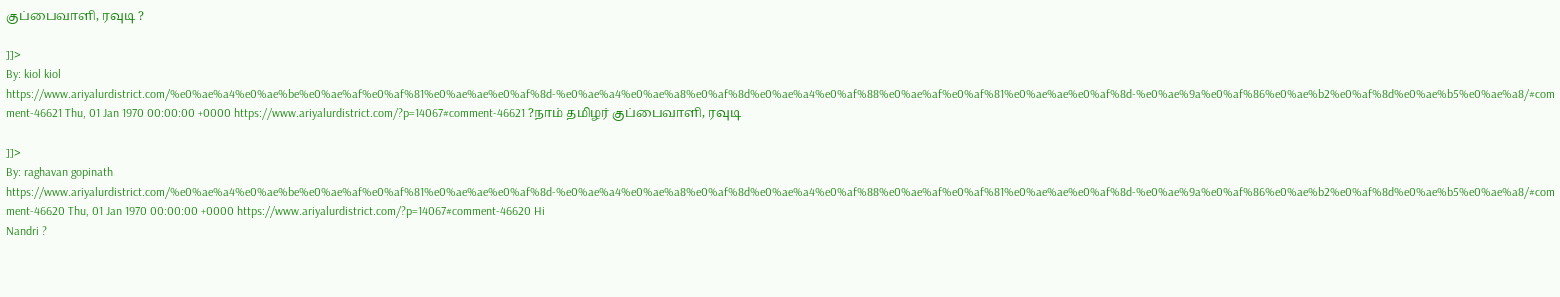குப்பைவாளி, ரவுடி ?

]]>
By: kiol kiol https://www.ariyalurdistrict.com/%e0%ae%a4%e0%ae%be%e0%ae%af%e0%af%81%e0%ae%ae%e0%af%8d-%e0%ae%a4%e0%ae%a8%e0%af%8d%e0%ae%a4%e0%af%88%e0%ae%af%e0%af%81%e0%ae%ae%e0%af%8d-%e0%ae%9a%e0%af%86%e0%ae%b2%e0%af%8d%e0%ae%b5%e0%ae%a8/#comment-46621 Thu, 01 Jan 1970 00:00:00 +0000 https://www.ariyalurdistrict.com/?p=14067#comment-46621 ?நாம் தமிழர் குப்பைவாளி, ரவுடி

]]>
By: raghavan gopinath https://www.ariyalurdistrict.com/%e0%ae%a4%e0%ae%be%e0%ae%af%e0%af%81%e0%ae%ae%e0%af%8d-%e0%ae%a4%e0%ae%a8%e0%af%8d%e0%ae%a4%e0%af%88%e0%ae%af%e0%af%81%e0%ae%ae%e0%af%8d-%e0%ae%9a%e0%af%86%e0%ae%b2%e0%af%8d%e0%ae%b5%e0%ae%a8/#comment-46620 Thu, 01 Jan 1970 00:00:00 +0000 https://www.ariyalurdistrict.com/?p=14067#comment-46620 Hi
Nandri ?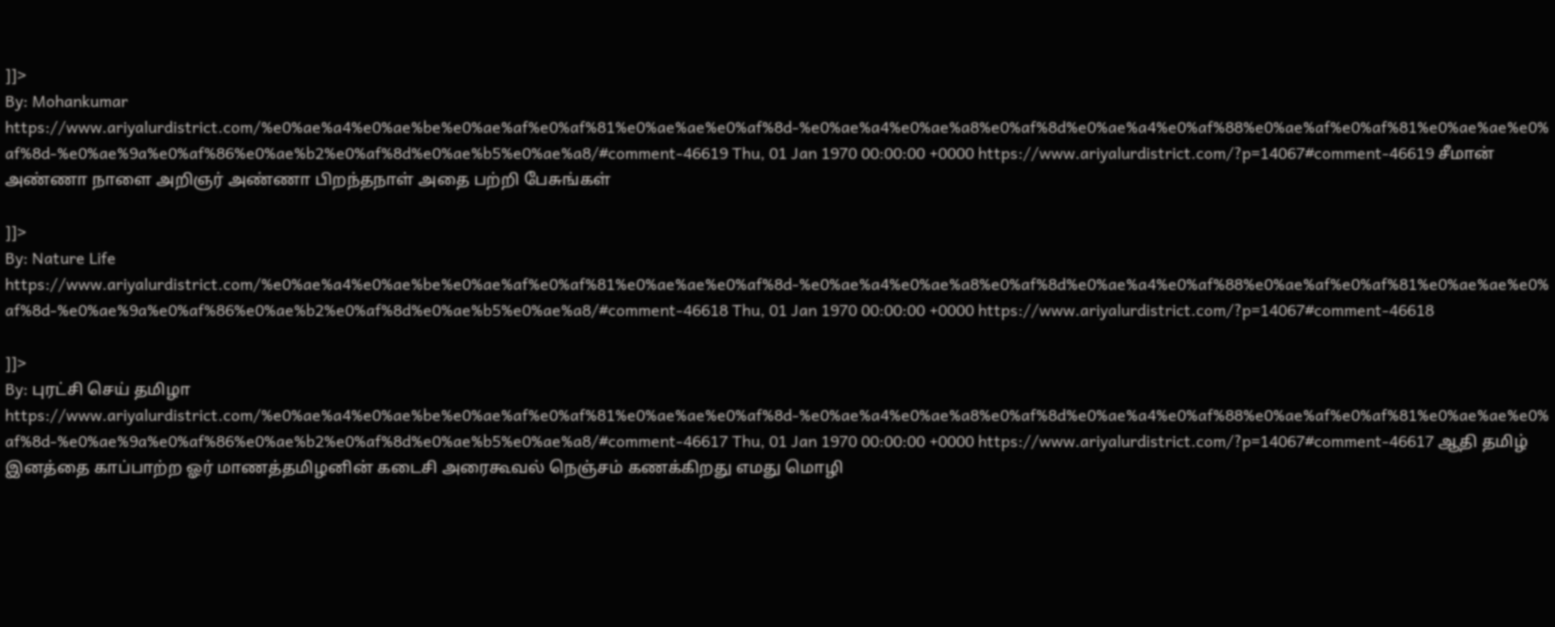]]>
By: Mohankumar https://www.ariyalurdistrict.com/%e0%ae%a4%e0%ae%be%e0%ae%af%e0%af%81%e0%ae%ae%e0%af%8d-%e0%ae%a4%e0%ae%a8%e0%af%8d%e0%ae%a4%e0%af%88%e0%ae%af%e0%af%81%e0%ae%ae%e0%af%8d-%e0%ae%9a%e0%af%86%e0%ae%b2%e0%af%8d%e0%ae%b5%e0%ae%a8/#comment-46619 Thu, 01 Jan 1970 00:00:00 +0000 https://www.ariyalurdistrict.com/?p=14067#comment-46619 சீமான் அண்ணா நாளை அறிஞர் அண்ணா பிறந்தநாள் அதை பற்றி பேசுங்கள்

]]>
By: Nature Life https://www.ariyalurdistrict.com/%e0%ae%a4%e0%ae%be%e0%ae%af%e0%af%81%e0%ae%ae%e0%af%8d-%e0%ae%a4%e0%ae%a8%e0%af%8d%e0%ae%a4%e0%af%88%e0%ae%af%e0%af%81%e0%ae%ae%e0%af%8d-%e0%ae%9a%e0%af%86%e0%ae%b2%e0%af%8d%e0%ae%b5%e0%ae%a8/#comment-46618 Thu, 01 Jan 1970 00:00:00 +0000 https://www.ariyalurdistrict.com/?p=14067#comment-46618

]]>
By: புரட்சி செய் தமிழா https://www.ariyalurdistrict.com/%e0%ae%a4%e0%ae%be%e0%ae%af%e0%af%81%e0%ae%ae%e0%af%8d-%e0%ae%a4%e0%ae%a8%e0%af%8d%e0%ae%a4%e0%af%88%e0%ae%af%e0%af%81%e0%ae%ae%e0%af%8d-%e0%ae%9a%e0%af%86%e0%ae%b2%e0%af%8d%e0%ae%b5%e0%ae%a8/#comment-46617 Thu, 01 Jan 1970 00:00:00 +0000 https://www.ariyalurdistrict.com/?p=14067#comment-46617 ஆதி தமிழ் இனத்தை காப்பாற்ற ஓர் மாணத்தமிழனின் கடைசி அரைகூவல் நெஞ்சம் கணக்கிறது எமது மொழி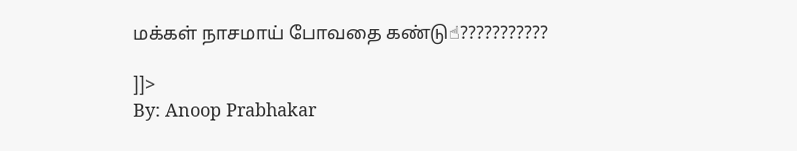மக்கள் நாசமாய் போவதை கண்டு☝???????????

]]>
By: Anoop Prabhakar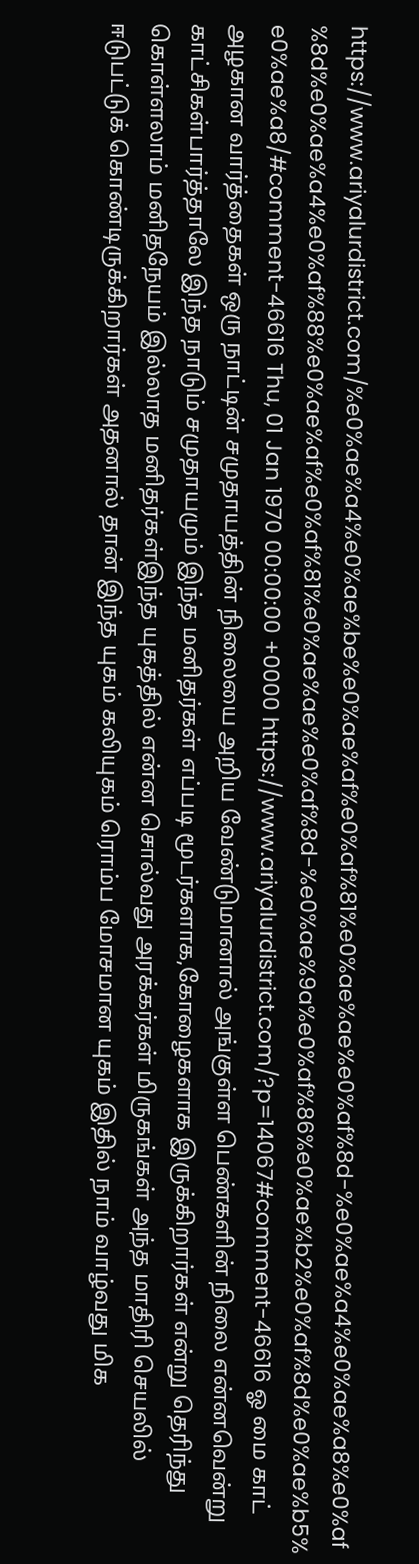https://www.ariyalurdistrict.com/%e0%ae%a4%e0%ae%be%e0%ae%af%e0%af%81%e0%ae%ae%e0%af%8d-%e0%ae%a4%e0%ae%a8%e0%af%8d%e0%ae%a4%e0%af%88%e0%ae%af%e0%af%81%e0%ae%ae%e0%af%8d-%e0%ae%9a%e0%af%86%e0%ae%b2%e0%af%8d%e0%ae%b5%e0%ae%a8/#comment-46616 Thu, 01 Jan 1970 00:00:00 +0000 https://www.ariyalurdistrict.com/?p=14067#comment-46616 ஓ மை காட் அழகான வார்த்தைகள் ஒரு நாட்டின் சமுதாயத்தின் நிலையை அறிய வேண்டுமானால் அங்குள்ள பெண்களின் நிலை என்னவென்று காட்சிகள்பார்த்தாலே இந்த நாடும் சமுதாயமும் இந்த மனிதர்கள் எப்படி மூடர்களாக,கோழைகளாக இருக்கிறார்கள் என்று தெரிந்து கொள்ளலாம் மனிதநேயம் இல்லாத மனிதர்கள்இந்த யுகத்தில் என்ன சொல்வது அரக்கர்கள் மிருகங்கள் அந்த மாதிரி செயலில் ஈடுபட்டுக் கொண்டிருக்கிறார்கள் அதனால் தான் இந்த யுகம் கலியுகம் ரொம்ப மோசமான யுகம் இதில் நாம் வாழ்வது மிக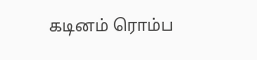கடினம் ரொம்ப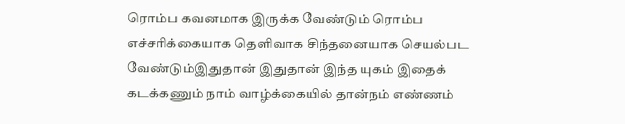ரொம்ப கவனமாக இருக்க வேண்டும் ரொம்ப எச்சரிக்கையாக தெளிவாக சிந்தனையாக செயல்பட வேண்டும்இதுதான் இதுதான் இந்த யுகம் இதைக் கடக்கணும் நாம் வாழ்க்கையில் தான்நம் எண்ணம்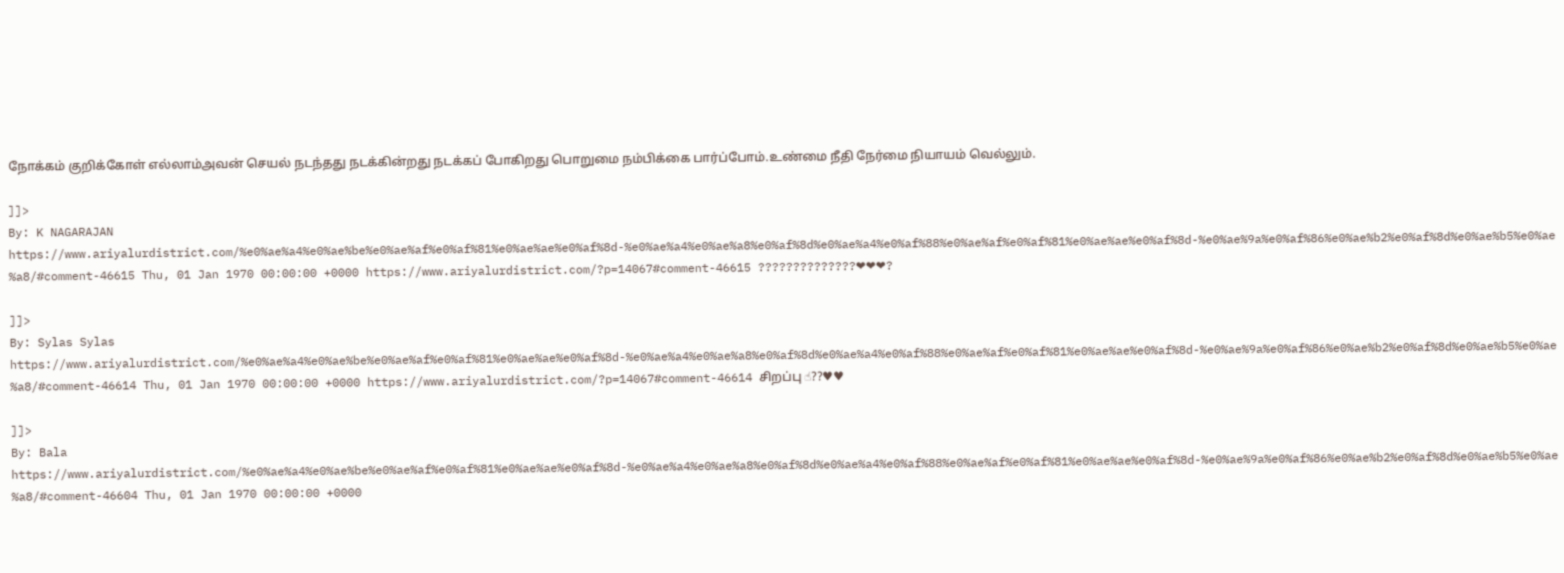நோக்கம் குறிக்கோள் எல்லாம்அவன் செயல் நடந்தது நடக்கின்றது நடக்கப் போகிறது பொறுமை நம்பிக்கை பார்ப்போம்.உண்மை நீதி நேர்மை நியாயம் வெல்லும்.

]]>
By: K NAGARAJAN https://www.ariyalurdistrict.com/%e0%ae%a4%e0%ae%be%e0%ae%af%e0%af%81%e0%ae%ae%e0%af%8d-%e0%ae%a4%e0%ae%a8%e0%af%8d%e0%ae%a4%e0%af%88%e0%ae%af%e0%af%81%e0%ae%ae%e0%af%8d-%e0%ae%9a%e0%af%86%e0%ae%b2%e0%af%8d%e0%ae%b5%e0%ae%a8/#comment-46615 Thu, 01 Jan 1970 00:00:00 +0000 https://www.ariyalurdistrict.com/?p=14067#comment-46615 ??????????????❤❤❤?

]]>
By: Sylas Sylas https://www.ariyalurdistrict.com/%e0%ae%a4%e0%ae%be%e0%ae%af%e0%af%81%e0%ae%ae%e0%af%8d-%e0%ae%a4%e0%ae%a8%e0%af%8d%e0%ae%a4%e0%af%88%e0%ae%af%e0%af%81%e0%ae%ae%e0%af%8d-%e0%ae%9a%e0%af%86%e0%ae%b2%e0%af%8d%e0%ae%b5%e0%ae%a8/#comment-46614 Thu, 01 Jan 1970 00:00:00 +0000 https://www.ariyalurdistrict.com/?p=14067#comment-46614 சிறப்பு ☝??♥♥

]]>
By: Bala https://www.ariyalurdistrict.com/%e0%ae%a4%e0%ae%be%e0%ae%af%e0%af%81%e0%ae%ae%e0%af%8d-%e0%ae%a4%e0%ae%a8%e0%af%8d%e0%ae%a4%e0%af%88%e0%ae%af%e0%af%81%e0%ae%ae%e0%af%8d-%e0%ae%9a%e0%af%86%e0%ae%b2%e0%af%8d%e0%ae%b5%e0%ae%a8/#comment-46604 Thu, 01 Jan 1970 00:00:00 +0000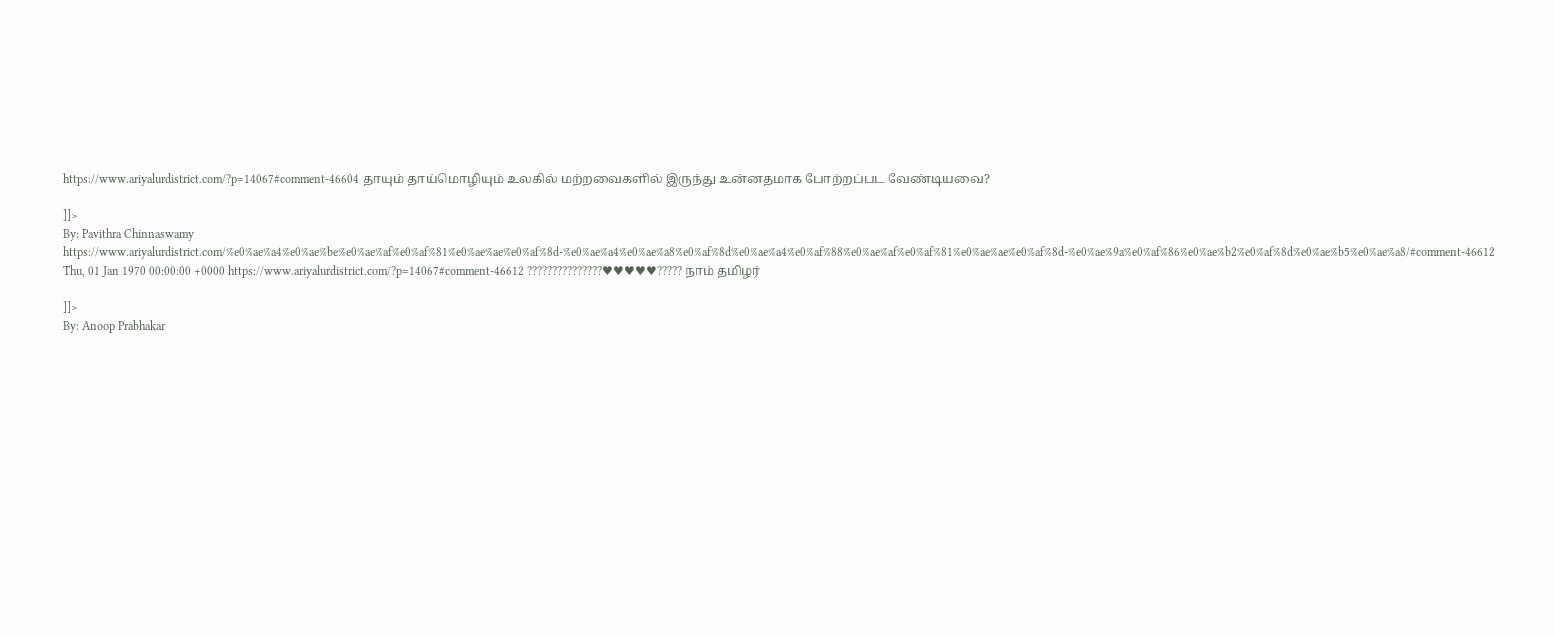https://www.ariyalurdistrict.com/?p=14067#comment-46604 தாயும் தாய்மொழியும் உலகில் மற்றவைகளில் இருந்து உன்னதமாக போற்றப்பட வேண்டியவை?

]]>
By: Pavithra Chinnaswamy https://www.ariyalurdistrict.com/%e0%ae%a4%e0%ae%be%e0%ae%af%e0%af%81%e0%ae%ae%e0%af%8d-%e0%ae%a4%e0%ae%a8%e0%af%8d%e0%ae%a4%e0%af%88%e0%ae%af%e0%af%81%e0%ae%ae%e0%af%8d-%e0%ae%9a%e0%af%86%e0%ae%b2%e0%af%8d%e0%ae%b5%e0%ae%a8/#comment-46612 Thu, 01 Jan 1970 00:00:00 +0000 https://www.ariyalurdistrict.com/?p=14067#comment-46612 ???????????????♥♥♥♥♥????? நாம் தமிழர்

]]>
By: Anoop Prabhakar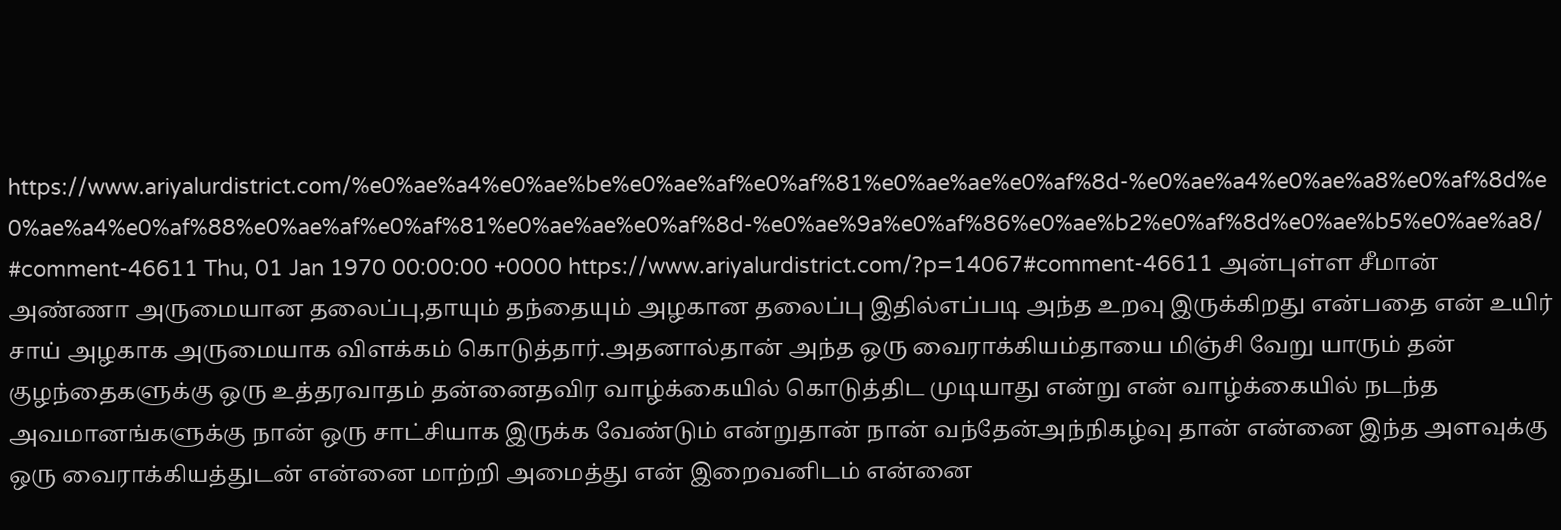https://www.ariyalurdistrict.com/%e0%ae%a4%e0%ae%be%e0%ae%af%e0%af%81%e0%ae%ae%e0%af%8d-%e0%ae%a4%e0%ae%a8%e0%af%8d%e0%ae%a4%e0%af%88%e0%ae%af%e0%af%81%e0%ae%ae%e0%af%8d-%e0%ae%9a%e0%af%86%e0%ae%b2%e0%af%8d%e0%ae%b5%e0%ae%a8/#comment-46611 Thu, 01 Jan 1970 00:00:00 +0000 https://www.ariyalurdistrict.com/?p=14067#comment-46611 அன்புள்ள சீமான் அண்ணா அருமையான தலைப்பு,தாயும் தந்தையும் அழகான தலைப்பு இதில்எப்படி அந்த உறவு இருக்கிறது என்பதை என் உயிர் சாய் அழகாக அருமையாக விளக்கம் கொடுத்தார்.அதனால்தான் அந்த ஒரு வைராக்கியம்தாயை மிஞ்சி வேறு யாரும் தன் குழந்தைகளுக்கு ஒரு உத்தரவாதம் தன்னைதவிர வாழ்க்கையில் கொடுத்திட முடியாது என்று என் வாழ்க்கையில் நடந்த அவமானங்களுக்கு நான் ஒரு சாட்சியாக இருக்க வேண்டும் என்றுதான் நான் வந்தேன்அந்நிகழ்வு தான் என்னை இந்த அளவுக்கு ஒரு வைராக்கியத்துடன் என்னை மாற்றி அமைத்து என் இறைவனிடம் என்னை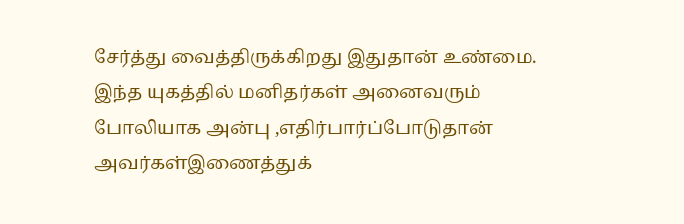சேர்த்து வைத்திருக்கிறது இதுதான் உண்மை. இந்த யுகத்தில் மனிதர்கள் அனைவரும் போலியாக அன்பு ,எதிர்பார்ப்போடுதான் அவர்கள்இணைத்துக்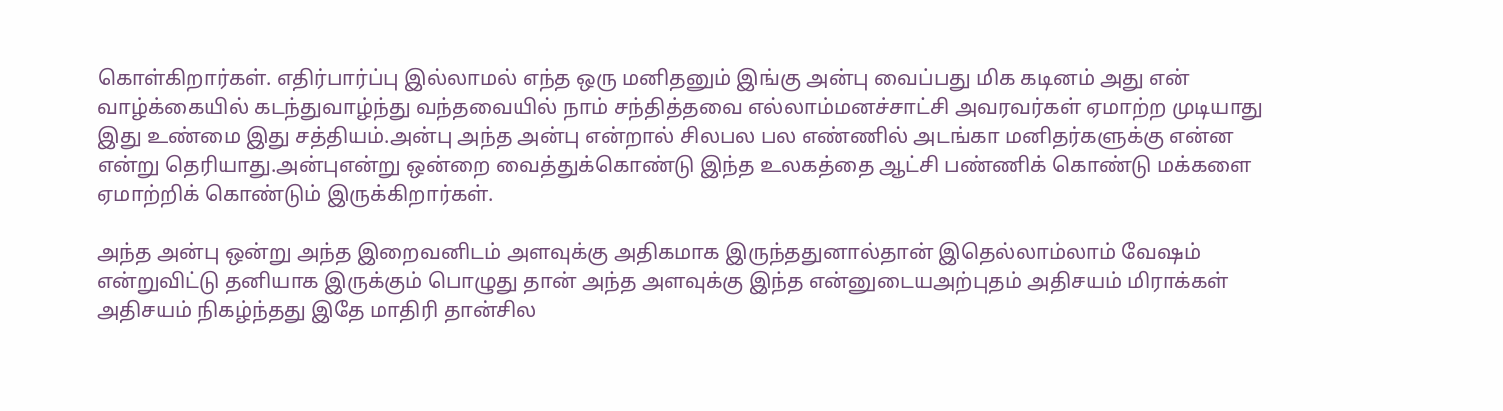கொள்கிறார்கள். எதிர்பார்ப்பு இல்லாமல் எந்த ஒரு மனிதனும் இங்கு அன்பு வைப்பது மிக கடினம் அது என் வாழ்க்கையில் கடந்துவாழ்ந்து வந்தவையில் நாம் சந்தித்தவை எல்லாம்மனச்சாட்சி அவரவர்கள் ஏமாற்ற முடியாது இது உண்மை இது சத்தியம்.அன்பு அந்த அன்பு என்றால் சிலபல பல எண்ணில் அடங்கா மனிதர்களுக்கு என்ன என்று தெரியாது.அன்புஎன்று ஒன்றை வைத்துக்கொண்டு இந்த உலகத்தை ஆட்சி பண்ணிக் கொண்டு மக்களை ஏமாற்றிக் கொண்டும் இருக்கிறார்கள்.

அந்த அன்பு ஒன்று அந்த இறைவனிடம் அளவுக்கு அதிகமாக இருந்ததுனால்தான் இதெல்லாம்லாம் வேஷம் என்றுவிட்டு தனியாக இருக்கும் பொழுது தான் அந்த அளவுக்கு இந்த என்னுடையஅற்புதம் அதிசயம் மிராக்கள் அதிசயம் நிகழ்ந்தது இதே மாதிரி தான்சில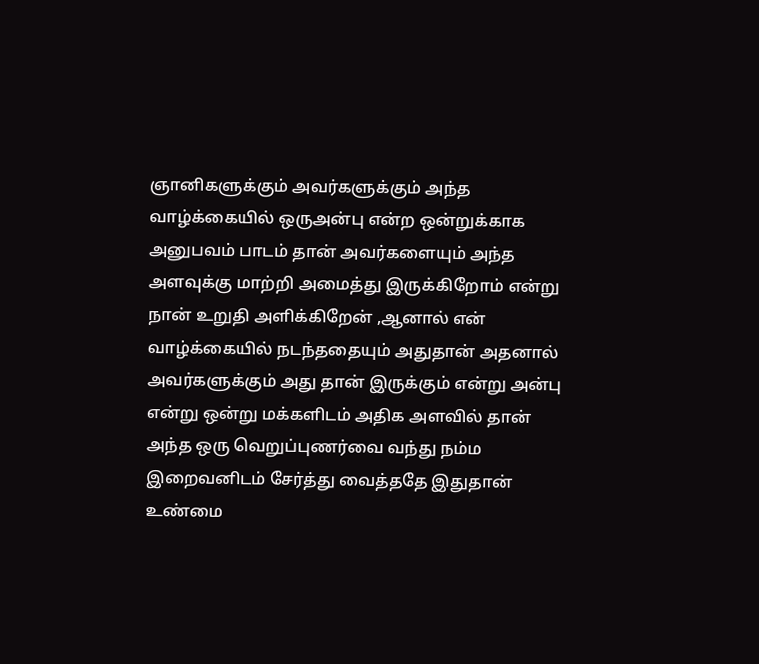ஞானிகளுக்கும் அவர்களுக்கும் அந்த வாழ்க்கையில் ஒருஅன்பு என்ற ஒன்றுக்காக அனுபவம் பாடம் தான் அவர்களையும் அந்த அளவுக்கு மாற்றி அமைத்து இருக்கிறோம் என்று நான் உறுதி அளிக்கிறேன் ,ஆனால் என் வாழ்க்கையில் நடந்ததையும் அதுதான் அதனால் அவர்களுக்கும் அது தான் இருக்கும் என்று அன்பு என்று ஒன்று மக்களிடம் அதிக அளவில் தான் அந்த ஒரு வெறுப்புணர்வை வந்து நம்ம இறைவனிடம் சேர்த்து வைத்ததே இதுதான் உண்மை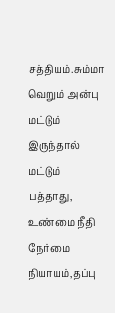சத்தியம்.சும்மா வெறும் அன்பு மட்டும் இருந்தால் மட்டும் பத்தாது, உண்மை நீதி நேர்மை நியாயம்,தப்பு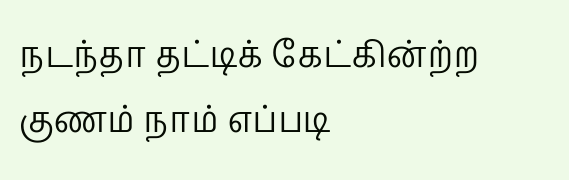நடந்தா தட்டிக் கேட்கின்ற்ற குணம் நாம் எப்படி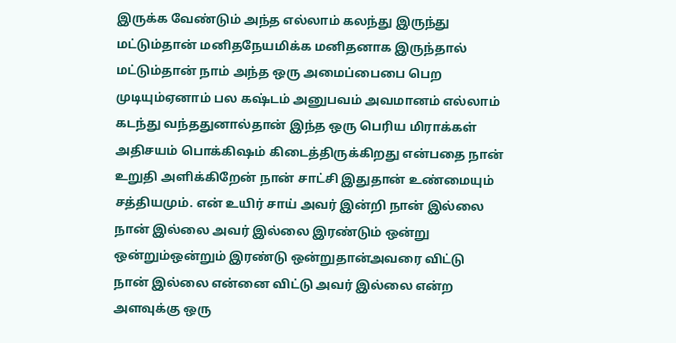இருக்க வேண்டும் அந்த எல்லாம் கலந்து இருந்து மட்டும்தான் மனிதநேயமிக்க மனிதனாக இருந்தால் மட்டும்தான் நாம் அந்த ஒரு அமைப்பைபை பெற முடியும்ஏனாம் பல கஷ்டம் அனுபவம் அவமானம் எல்லாம் கடந்து வந்ததுனால்தான் இந்த ஒரு பெரிய மிராக்கள் அதிசயம் பொக்கிஷம் கிடைத்திருக்கிறது என்பதை நான் உறுதி அளிக்கிறேன் நான் சாட்சி இதுதான் உண்மையும் சத்தியமும். என் உயிர் சாய் அவர் இன்றி நான் இல்லை நான் இல்லை அவர் இல்லை இரண்டும் ஒன்று ஒன்றும்ஒன்றும் இரண்டு ஒன்றுதான்அவரை விட்டு நான் இல்லை என்னை விட்டு அவர் இல்லை என்ற அளவுக்கு ஒரு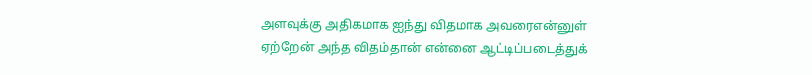அளவுக்கு அதிகமாக ஐந்து விதமாக அவரைஎன்னுள் ஏற்றேன் அந்த விதம்தான் என்னை ஆட்டிப்படைத்துக்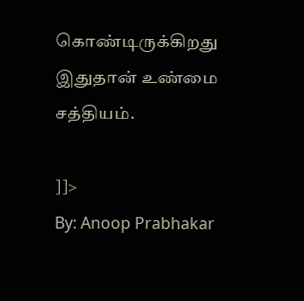கொண்டிருக்கிறது இதுதான் உண்மை சத்தியம்.

]]>
By: Anoop Prabhakar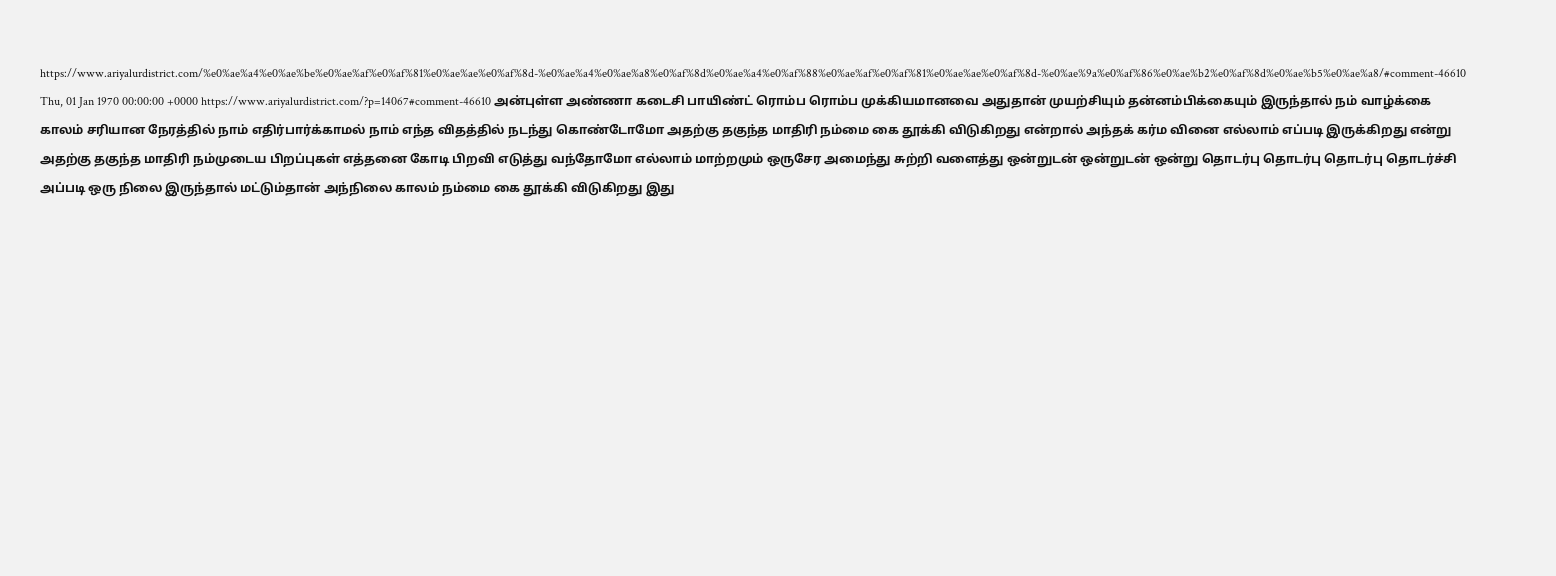https://www.ariyalurdistrict.com/%e0%ae%a4%e0%ae%be%e0%ae%af%e0%af%81%e0%ae%ae%e0%af%8d-%e0%ae%a4%e0%ae%a8%e0%af%8d%e0%ae%a4%e0%af%88%e0%ae%af%e0%af%81%e0%ae%ae%e0%af%8d-%e0%ae%9a%e0%af%86%e0%ae%b2%e0%af%8d%e0%ae%b5%e0%ae%a8/#comment-46610 Thu, 01 Jan 1970 00:00:00 +0000 https://www.ariyalurdistrict.com/?p=14067#comment-46610 அன்புள்ள அண்ணா கடைசி பாயிண்ட் ரொம்ப ரொம்ப முக்கியமானவை அதுதான் முயற்சியும் தன்னம்பிக்கையும் இருந்தால் நம் வாழ்க்கை காலம் சரியான நேரத்தில் நாம் எதிர்பார்க்காமல் நாம் எந்த விதத்தில் நடந்து கொண்டோமோ அதற்கு தகுந்த மாதிரி நம்மை கை தூக்கி விடுகிறது என்றால் அந்தக் கர்ம வினை எல்லாம் எப்படி இருக்கிறது என்று அதற்கு தகுந்த மாதிரி நம்முடைய பிறப்புகள் எத்தனை கோடி பிறவி எடுத்து வந்தோமோ எல்லாம் மாற்றமும் ஒருசேர அமைந்து சுற்றி வளைத்து ஒன்றுடன் ஒன்றுடன் ஒன்று தொடர்பு தொடர்பு தொடர்பு தொடர்ச்சி அப்படி ஒரு நிலை இருந்தால் மட்டும்தான் அந்நிலை காலம் நம்மை கை தூக்கி விடுகிறது இது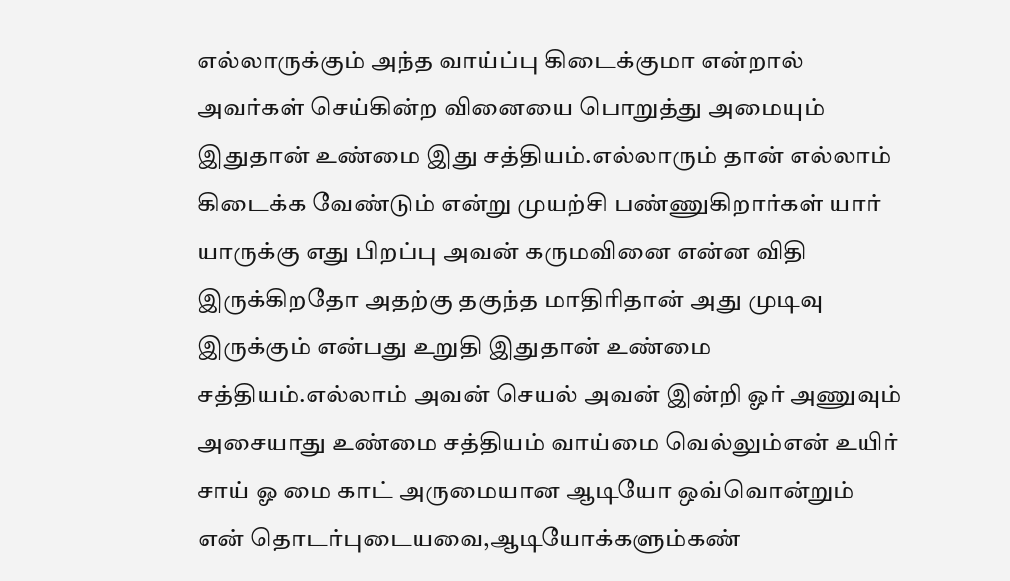எல்லாருக்கும் அந்த வாய்ப்பு கிடைக்குமா என்றால் அவர்கள் செய்கின்ற வினையை பொறுத்து அமையும் இதுதான் உண்மை இது சத்தியம்.எல்லாரும் தான் எல்லாம் கிடைக்க வேண்டும் என்று முயற்சி பண்ணுகிறார்கள் யார் யாருக்கு எது பிறப்பு அவன் கருமவினை என்ன விதி இருக்கிறதோ அதற்கு தகுந்த மாதிரிதான் அது முடிவு இருக்கும் என்பது உறுதி இதுதான் உண்மை சத்தியம்.எல்லாம் அவன் செயல் அவன் இன்றி ஓர் அணுவும் அசையாது உண்மை சத்தியம் வாய்மை வெல்லும்என் உயிர் சாய் ஓ மை காட் அருமையான ஆடியோ ஒவ்வொன்றும் என் தொடர்புடையவை,ஆடியோக்களும்கண்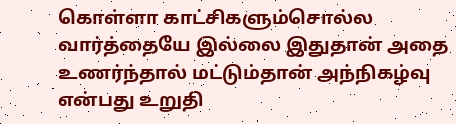கொள்ளா காட்சிகளும்சொல்ல வார்த்தையே இல்லை இதுதான் அதை உணர்ந்தால் மட்டும்தான் அந்நிகழ்வு என்பது உறுதி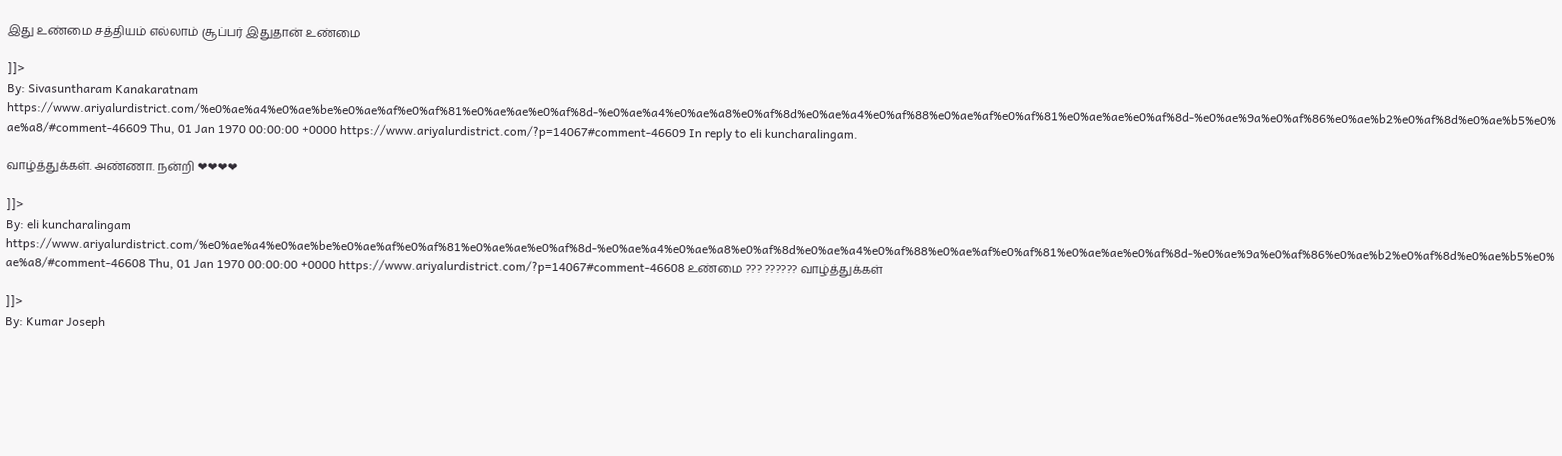இது உண்மை சத்தியம் எல்லாம் சூப்பர் இதுதான் உண்மை

]]>
By: Sivasuntharam Kanakaratnam https://www.ariyalurdistrict.com/%e0%ae%a4%e0%ae%be%e0%ae%af%e0%af%81%e0%ae%ae%e0%af%8d-%e0%ae%a4%e0%ae%a8%e0%af%8d%e0%ae%a4%e0%af%88%e0%ae%af%e0%af%81%e0%ae%ae%e0%af%8d-%e0%ae%9a%e0%af%86%e0%ae%b2%e0%af%8d%e0%ae%b5%e0%ae%a8/#comment-46609 Thu, 01 Jan 1970 00:00:00 +0000 https://www.ariyalurdistrict.com/?p=14067#comment-46609 In reply to eli kuncharalingam.

வாழ்த்துக்கள். அண்ணா. நன்றி ❤❤❤❤

]]>
By: eli kuncharalingam https://www.ariyalurdistrict.com/%e0%ae%a4%e0%ae%be%e0%ae%af%e0%af%81%e0%ae%ae%e0%af%8d-%e0%ae%a4%e0%ae%a8%e0%af%8d%e0%ae%a4%e0%af%88%e0%ae%af%e0%af%81%e0%ae%ae%e0%af%8d-%e0%ae%9a%e0%af%86%e0%ae%b2%e0%af%8d%e0%ae%b5%e0%ae%a8/#comment-46608 Thu, 01 Jan 1970 00:00:00 +0000 https://www.ariyalurdistrict.com/?p=14067#comment-46608 உண்மை ??? ?????? வாழ்த்துக்கள்

]]>
By: Kumar Joseph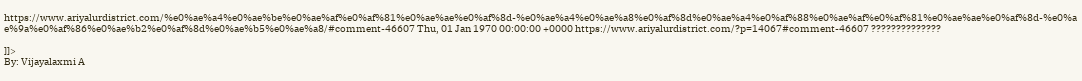https://www.ariyalurdistrict.com/%e0%ae%a4%e0%ae%be%e0%ae%af%e0%af%81%e0%ae%ae%e0%af%8d-%e0%ae%a4%e0%ae%a8%e0%af%8d%e0%ae%a4%e0%af%88%e0%ae%af%e0%af%81%e0%ae%ae%e0%af%8d-%e0%ae%9a%e0%af%86%e0%ae%b2%e0%af%8d%e0%ae%b5%e0%ae%a8/#comment-46607 Thu, 01 Jan 1970 00:00:00 +0000 https://www.ariyalurdistrict.com/?p=14067#comment-46607 ??????????????

]]>
By: Vijayalaxmi A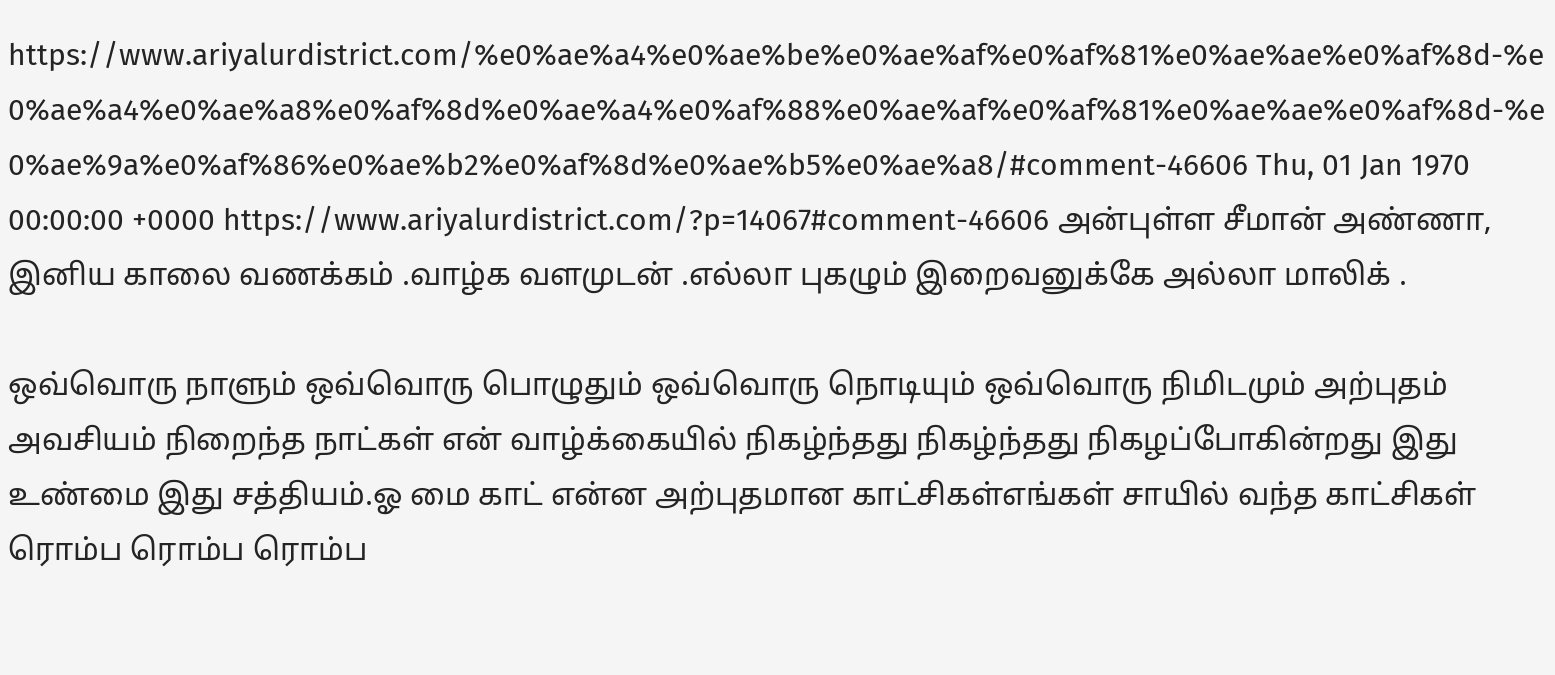https://www.ariyalurdistrict.com/%e0%ae%a4%e0%ae%be%e0%ae%af%e0%af%81%e0%ae%ae%e0%af%8d-%e0%ae%a4%e0%ae%a8%e0%af%8d%e0%ae%a4%e0%af%88%e0%ae%af%e0%af%81%e0%ae%ae%e0%af%8d-%e0%ae%9a%e0%af%86%e0%ae%b2%e0%af%8d%e0%ae%b5%e0%ae%a8/#comment-46606 Thu, 01 Jan 1970 00:00:00 +0000 https://www.ariyalurdistrict.com/?p=14067#comment-46606 அன்புள்ள சீமான் அண்ணா, இனிய காலை வணக்கம் .வாழ்க வளமுடன் .எல்லா புகழும் இறைவனுக்கே அல்லா மாலிக் .

ஒவ்வொரு நாளும் ஒவ்வொரு பொழுதும் ஒவ்வொரு நொடியும் ஒவ்வொரு நிமிடமும் அற்புதம் அவசியம் நிறைந்த நாட்கள் என் வாழ்க்கையில் நிகழ்ந்தது நிகழ்ந்தது நிகழப்போகின்றது இது உண்மை இது சத்தியம்.ஓ மை காட் என்ன அற்புதமான காட்சிகள்எங்கள் சாயில் வந்த காட்சிகள் ரொம்ப ரொம்ப ரொம்ப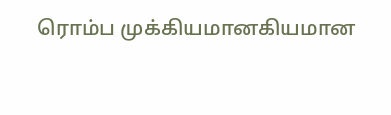ரொம்ப முக்கியமானகியமான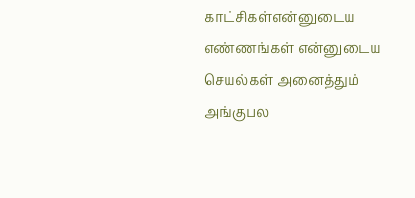காட்சிகள்என்னுடைய எண்ணங்கள் என்னுடைய செயல்கள் அனைத்தும் அங்குபல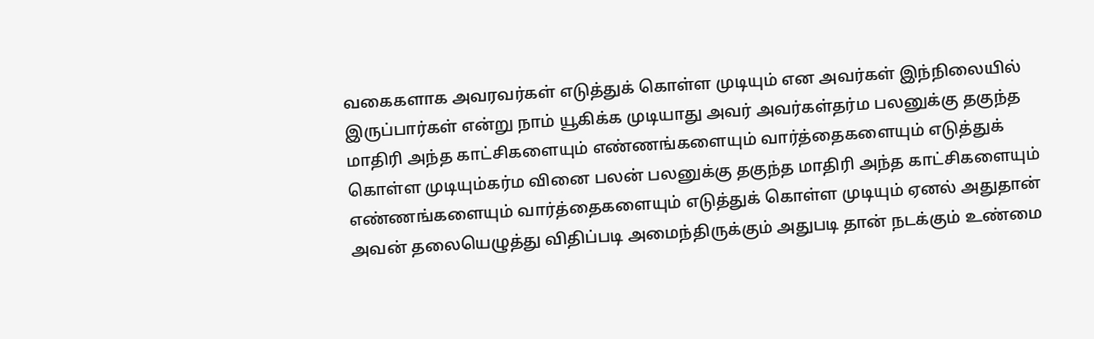வகைகளாக அவரவர்கள் எடுத்துக் கொள்ள முடியும் என அவர்கள் இந்நிலையில் இருப்பார்கள் என்று நாம் யூகிக்க முடியாது அவர் அவர்கள்தர்ம பலனுக்கு தகுந்த மாதிரி அந்த காட்சிகளையும் எண்ணங்களையும் வார்த்தைகளையும் எடுத்துக் கொள்ள முடியும்கர்ம வினை பலன் பலனுக்கு தகுந்த மாதிரி அந்த காட்சிகளையும் எண்ணங்களையும் வார்த்தைகளையும் எடுத்துக் கொள்ள முடியும் ஏனல் அதுதான் அவன் தலையெழுத்து விதிப்படி அமைந்திருக்கும் அதுபடி தான் நடக்கும் உண்மை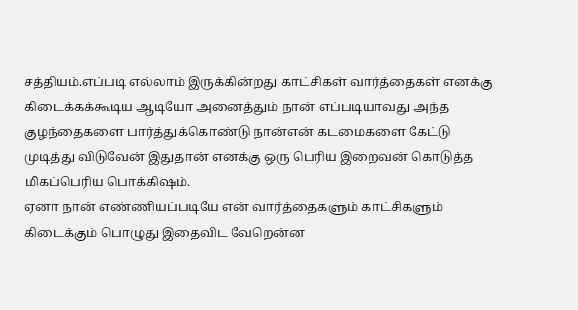சத்தியம்.எப்படி எல்லாம் இருக்கின்றது காட்சிகள் வார்த்தைகள் எனக்கு கிடைக்கக்கூடிய ஆடியோ அனைத்தும் நான் எப்படியாவது அந்த குழந்தைகளை பார்த்துக்கொண்டு நான்என் கடமைகளை கேட்டு முடித்து விடுவேன் இதுதான் எனக்கு ஒரு பெரிய இறைவன் கொடுத்த மிகப்பெரிய பொக்கிஷம்.
ஏனா நான் எண்ணியப்படியே என் வார்த்தைகளும் காட்சிகளும் கிடைக்கும் பொழுது இதைவிட வேறென்ன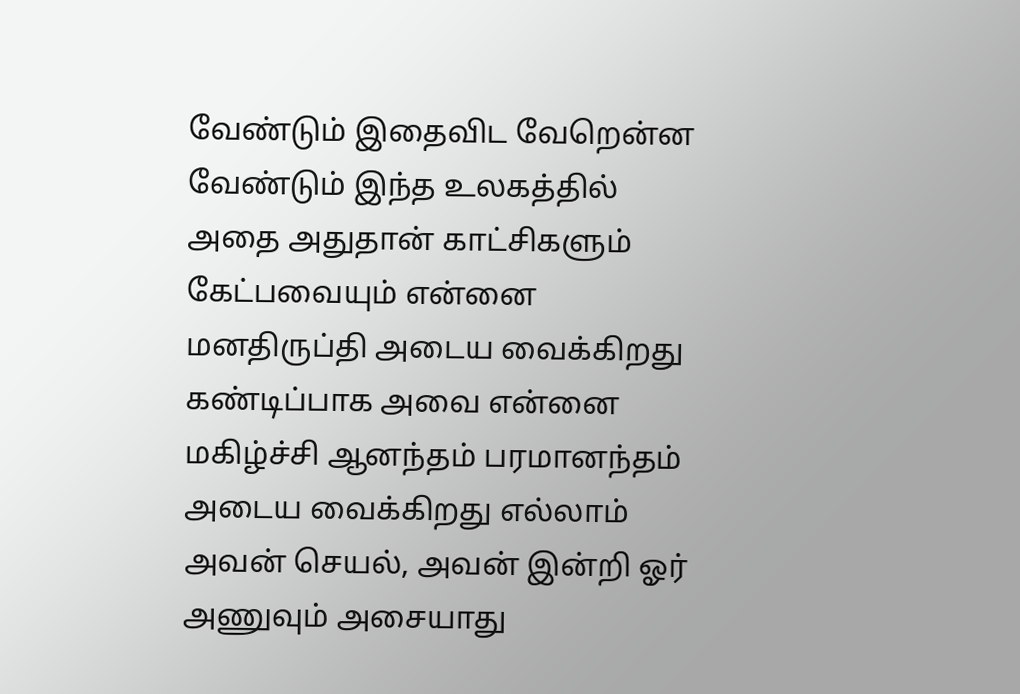வேண்டும் இதைவிட வேறென்ன வேண்டும் இந்த உலகத்தில் அதை அதுதான் காட்சிகளும் கேட்பவையும் என்னை மனதிருப்தி அடைய வைக்கிறது கண்டிப்பாக அவை என்னை மகிழ்ச்சி ஆனந்தம் பரமானந்தம் அடைய வைக்கிறது எல்லாம் அவன் செயல், அவன் இன்றி ஓர் அணுவும் அசையாது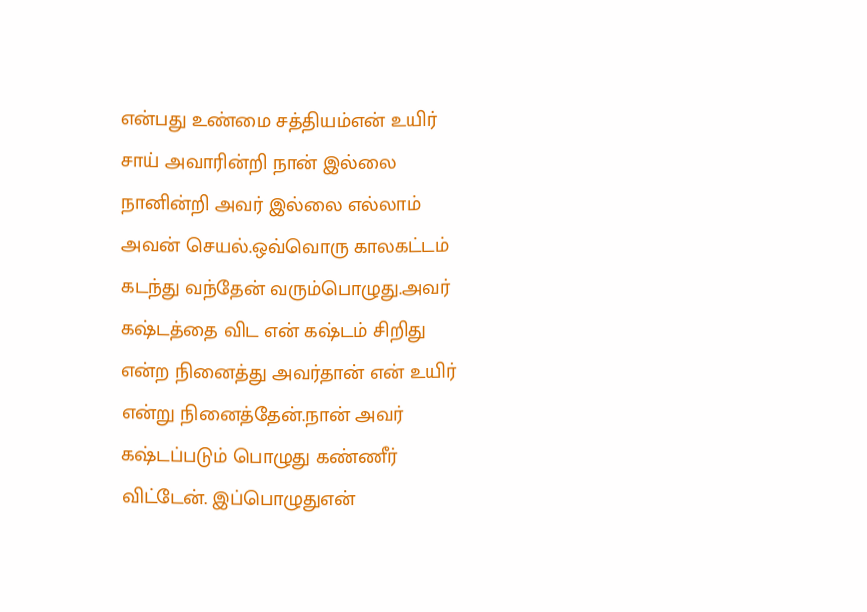என்பது உண்மை சத்தியம்என் உயிர் சாய் அவாரின்றி நான் இல்லை நானின்றி அவர் இல்லை எல்லாம் அவன் செயல்.ஒவ்வொரு காலகட்டம் கடந்து வந்தேன் வரும்பொழுது.அவர் கஷ்டத்தை விட என் கஷ்டம் சிறிது என்ற நினைத்து அவர்தான் என் உயிர் என்று நினைத்தேன்.நான் அவர் கஷ்டப்படும் பொழுது கண்ணீர் விட்டேன். இப்பொழுதுஎன்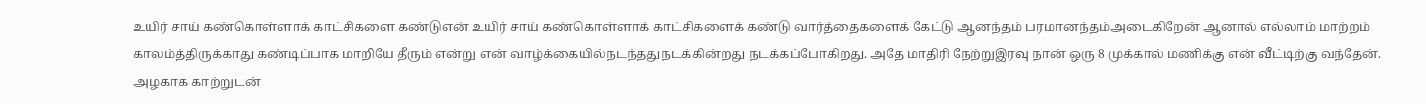உயிர் சாய் கண்கொள்ளாக் காட்சிகளை கண்டுஎன் உயிர் சாய் கண்கொள்ளாக் காட்சிகளைக் கண்டு வார்த்தைகளைக் கேட்டு ஆனந்தம் பரமானந்தம்அடைகிறேன் ஆனால் எல்லாம் மாற்றம் காலம்த்திருக்காது கண்டிப்பாக மாறியே தீரும் என்று என் வாழ்க்கையில்நடந்ததுநடக்கின்றது நடக்கப்போகிறது. அதே மாதிரி நேற்றுஇரவு நான் ஒரு 8 முக்கால் மணிக்கு என் வீட்டிற்கு வந்தேன். அழகாக காற்றுடன்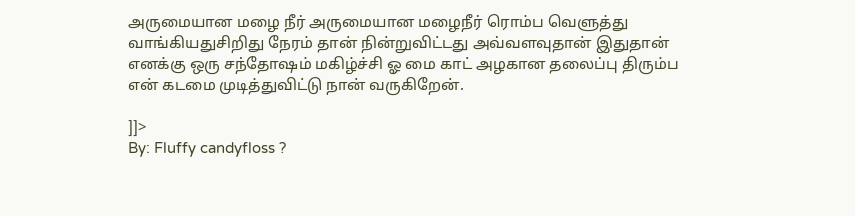அருமையான மழை நீர் அருமையான மழைநீர் ரொம்ப வெளுத்து வாங்கியதுசிறிது நேரம் தான் நின்றுவிட்டது அவ்வளவுதான் இதுதான் எனக்கு ஒரு சந்தோஷம் மகிழ்ச்சி ஓ மை காட் அழகான தலைப்பு திரும்ப என் கடமை முடித்துவிட்டு நான் வருகிறேன்.

]]>
By: Fluffy candyfloss ?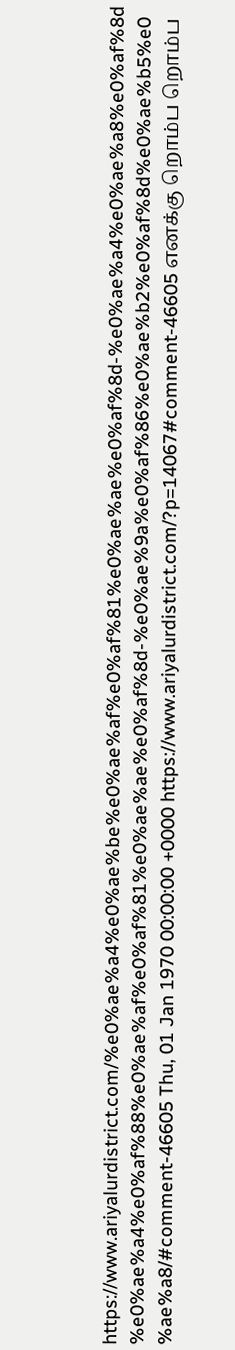https://www.ariyalurdistrict.com/%e0%ae%a4%e0%ae%be%e0%ae%af%e0%af%81%e0%ae%ae%e0%af%8d-%e0%ae%a4%e0%ae%a8%e0%af%8d%e0%ae%a4%e0%af%88%e0%ae%af%e0%af%81%e0%ae%ae%e0%af%8d-%e0%ae%9a%e0%af%86%e0%ae%b2%e0%af%8d%e0%ae%b5%e0%ae%a8/#comment-46605 Thu, 01 Jan 1970 00:00:00 +0000 https://www.ariyalurdistrict.com/?p=14067#comment-46605 எனக்கு றொம்ப றொம்ப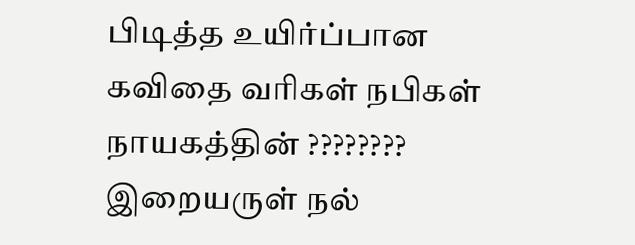பிடித்த உயிர்ப்பான கவிதை வரிகள் நபிகள் நாயகத்தின் ???????? இறையருள் நல்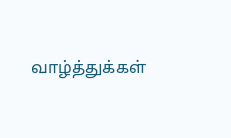வாழ்த்துக்கள்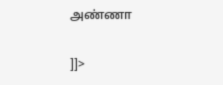அண்ணா

]]>